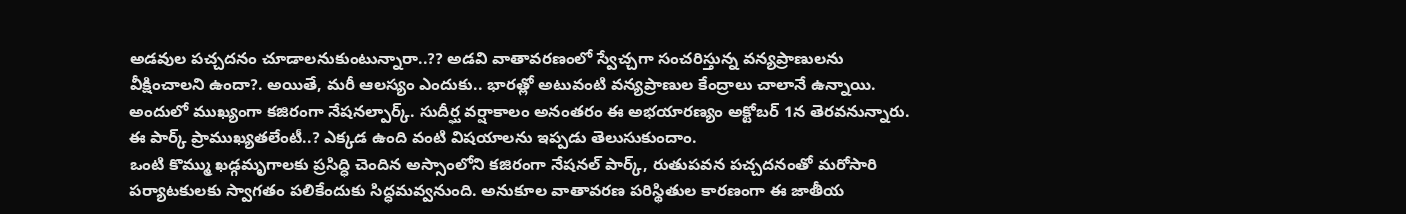అడవుల పచ్చదనం చూడాలనుకుంటున్నారా..?? అడవి వాతావరణంలో స్వేచ్చగా సంచరిస్తున్న వన్యప్రాణులను వీక్షించాలని ఉందా?. అయితే, మరీ ఆలస్యం ఎందుకు.. భారత్లో అటువంటి వన్యప్రాణుల కేంద్రాలు చాలానే ఉన్నాయి. అందులో ముఖ్యంగా కజిరంగా నేషనల్పార్క్. సుదీర్ఘ వర్షాకాలం అనంతరం ఈ అభయారణ్యం అక్టోబర్ 1న తెరవనున్నారు. ఈ పార్క్ ప్రాముఖ్యతలేంటీ..? ఎక్కడ ఉంది వంటి విషయాలను ఇప్పడు తెలుసుకుందాం.
ఒంటి కొమ్ము ఖడ్గమృగాలకు ప్రసిద్ధి చెందిన అస్సాంలోని కజిరంగా నేషనల్ పార్క్, రుతుపవన పచ్చదనంతో మరోసారి పర్యాటకులకు స్వాగతం పలికేందుకు సిద్ధమవ్వనుంది. అనుకూల వాతావరణ పరిస్థితుల కారణంగా ఈ జాతీయ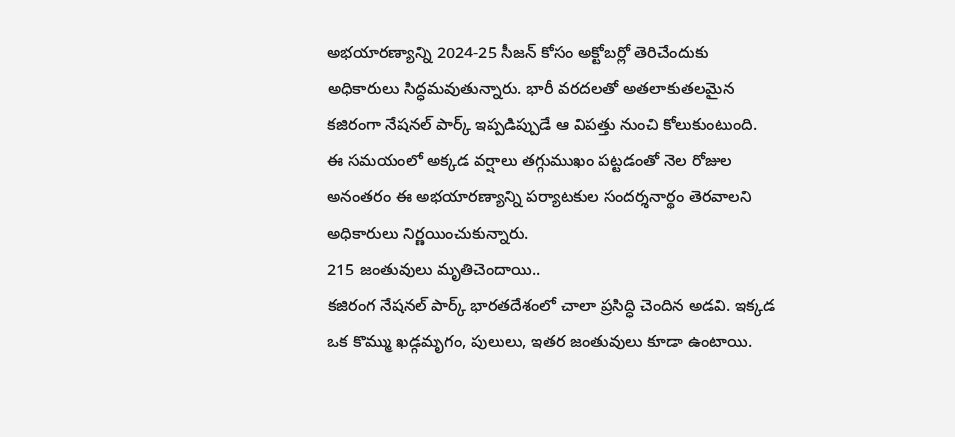అభయారణ్యాన్ని 2024-25 సీజన్ కోసం అక్టోబర్లో తెరిచేందుకు అధికారులు సిద్ధమవుతున్నారు. భారీ వరదలతో అతలాకుతలమైన కజిరంగా నేషనల్ పార్క్ ఇప్పడిప్పుడే ఆ విపత్తు నుంచి కోలుకుంటుంది. ఈ సమయంలో అక్కడ వర్షాలు తగ్గుముఖం పట్టడంతో నెల రోజుల అనంతరం ఈ అభయారణ్యాన్ని పర్యాటకుల సందర్శనార్థం తెరవాలని అధికారులు నిర్ణయించుకున్నారు.
215 జంతువులు మృతిచెందాయి..
కజిరంగ నేషనల్ పార్క్ భారతదేశంలో చాలా ప్రసిద్ధి చెందిన అడవి. ఇక్కడ ఒక కొమ్ము ఖడ్గమృగం, పులులు, ఇతర జంతువులు కూడా ఉంటాయి.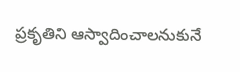ప్రకృతిని ఆస్వాదించాలనుకునే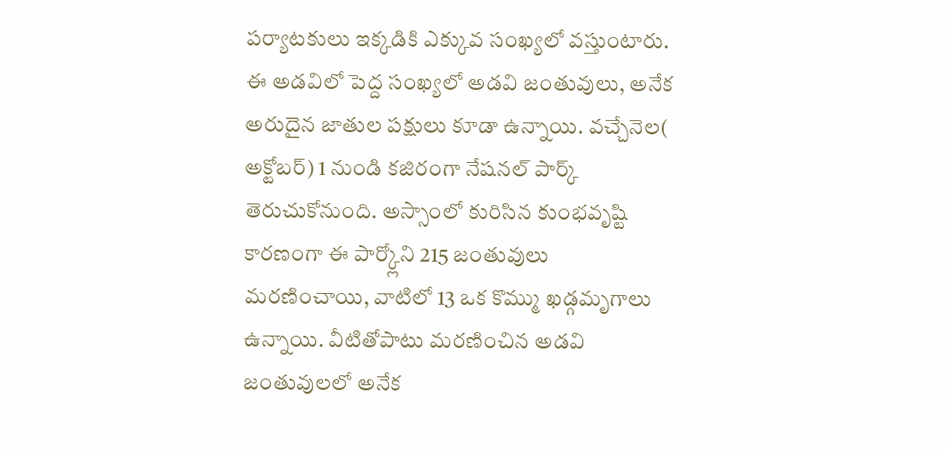పర్యాటకులు ఇక్కడికి ఎక్కువ సంఖ్యలో వస్తుంటారు. ఈ అడవిలో పెద్ద సంఖ్యలో అడవి జంతువులు, అనేక అరుదైన జాతుల పక్షులు కూడా ఉన్నాయి. వచ్చేనెల( అక్టోబర్) 1 నుండి కజిరంగా నేషనల్ పార్క్ తెరుచుకోనుంది. అస్సాంలో కురిసిన కుంభవృష్టి కారణంగా ఈ పార్క్లోని 215 జంతువులు మరణించాయి, వాటిలో 13 ఒక కొమ్ము ఖడ్గమృగాలు ఉన్నాయి. వీటితోపాటు మరణించిన అడవి జంతువులలో అనేక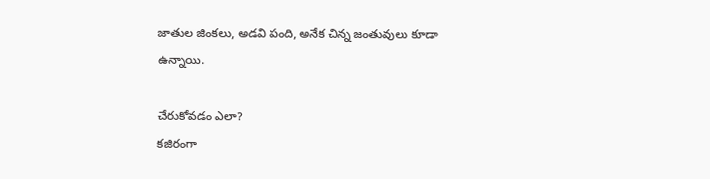జాతుల జింకలు, అడవి పంది, అనేక చిన్న జంతువులు కూడా ఉన్నాయి.

చేరుకోవడం ఎలా?
కజిరంగా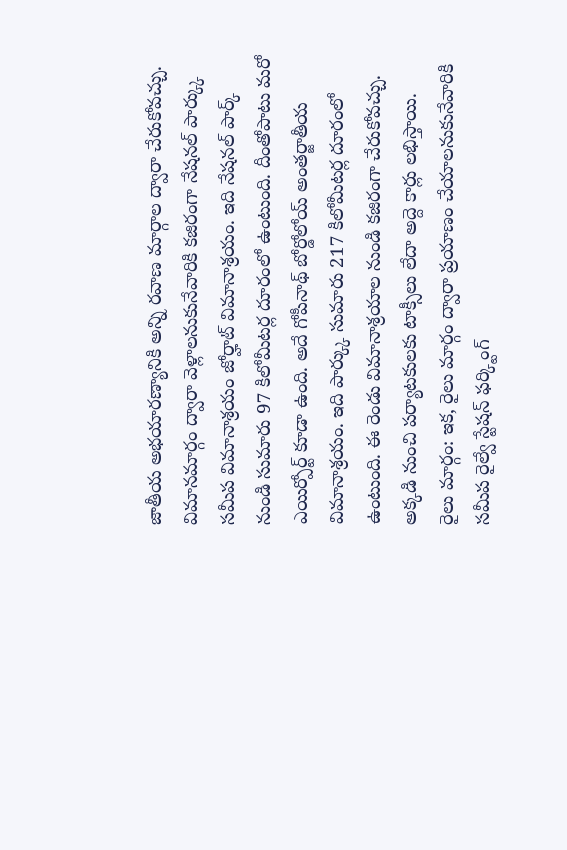జాతీయ అభయారణ్యానికి అన్ని రవాణ మార్గాల ద్వారా చేరుకోవచ్చు. విమానమార్గం ద్వారా వెళ్లాలనుకునేవారికి కజిరంగా నేషనల్ పార్క్కు సమీప విమానాశ్రయం జోర్హాట్ విమానాశ్రయం. ఇది నేషనల్ పార్క్ నుండి సుమారు 97 కిలోమీటర్ల దూరంలో ఉంటుంది. దీంతోపాటు మరో ఎయిర్పోర్ట్ కూడా ఉంది. అదే గోపీనాథ్ బోర్డోలోయ్ అంతర్జాతీయ విమానాశ్రయం. ఇది పార్క్కు సుమారు 217 కిలోమీటర్ల దూరంలో ఉంటుంది. ఈ రెండు విమానాశ్రయాల నుండి కజిరంగా చేరుకోవచ్చు. అక్కడి నుంచి పర్యాటకులకు టాక్సీలు లేదా అద్దె కార్లు లభిస్తాయి.
రైలు మార్గం: ఇక, రైలు మార్గం ద్వారా ప్రయాణం చేయాలనుకునేవారికి సమీప రైల్వే స్టేషన్ ఫర్క్టింగ్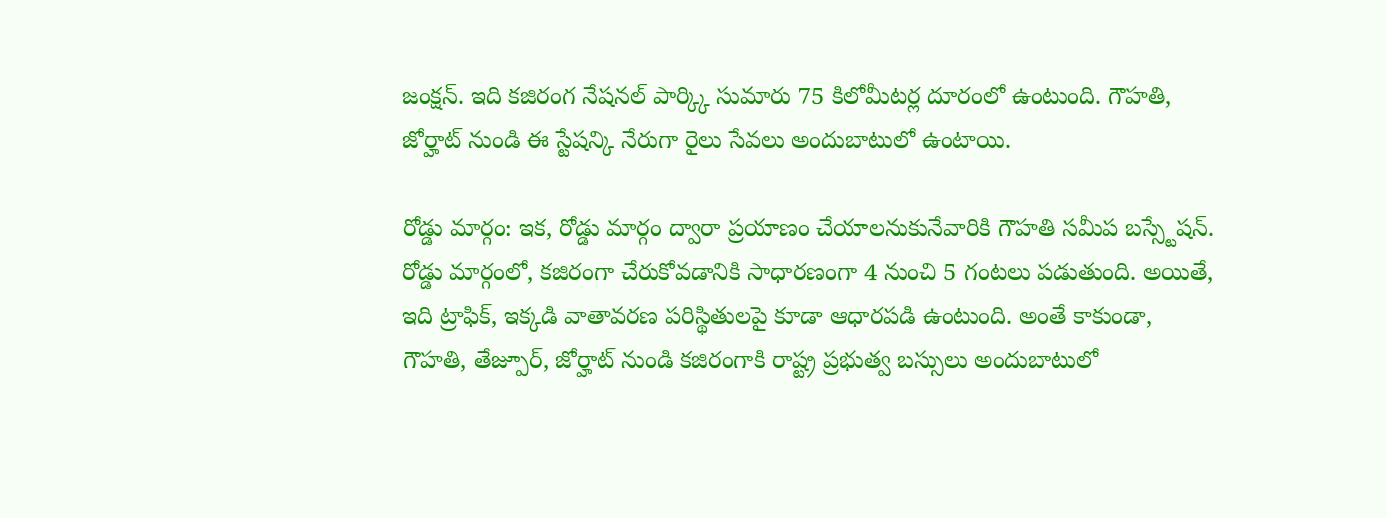జంక్షన్. ఇది కజిరంగ నేషనల్ పార్క్కి సుమారు 75 కిలోమీటర్ల దూరంలో ఉంటుంది. గౌహతి, జోర్హాట్ నుండి ఈ స్టేషన్కి నేరుగా రైలు సేవలు అందుబాటులో ఉంటాయి.

రోడ్డు మార్గం: ఇక, రోడ్డు మార్గం ద్వారా ప్రయాణం చేయాలనుకునేవారికి గౌహతి సమీప బస్స్టేషన్. రోడ్డు మార్గంలో, కజిరంగా చేరుకోవడానికి సాధారణంగా 4 నుంచి 5 గంటలు పడుతుంది. అయితే, ఇది ట్రాఫిక్, ఇక్కడి వాతావరణ పరిస్థితులపై కూడా ఆధారపడి ఉంటుంది. అంతే కాకుండా, గౌహతి, తేజ్పూర్, జోర్హాట్ నుండి కజిరంగాకి రాష్ట్ర ప్రభుత్వ బస్సులు అందుబాటులో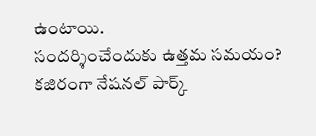ఉంటాయి.
సందర్శించేందుకు ఉత్తమ సమయం?
కజిరంగా నేషనల్ పార్క్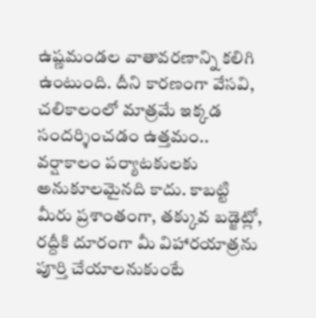ఉష్ణమండల వాతావరణాన్ని కలిగి ఉంటుంది. దీని కారణంగా వేసవి, చలికాలంలో మాత్రమే ఇక్కడ సందర్శించడం ఉత్తమం.. వర్షాకాలం పర్యాటకులకు అనుకూలమైనది కాదు. కాబట్టి మీరు ప్రశాంతంగా, తక్కువ బడ్జెట్లో, రద్దీకి దూరంగా మీ విహారయాత్రను పూర్తి చేయాలనుకుంటే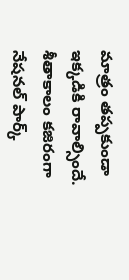మాత్రం తప్పకుండా ఇక్కడికి రావాల్సిందే. శీతాకాలం కజిరంగా నేషనల్ పార్క్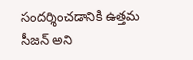సందర్శించడానికి ఉత్తమ సీజన్ అని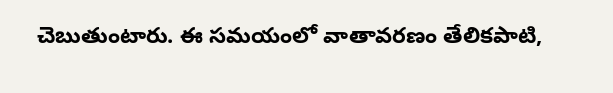చెబుతుంటారు. ఈ సమయంలో వాతావరణం తేలికపాటి,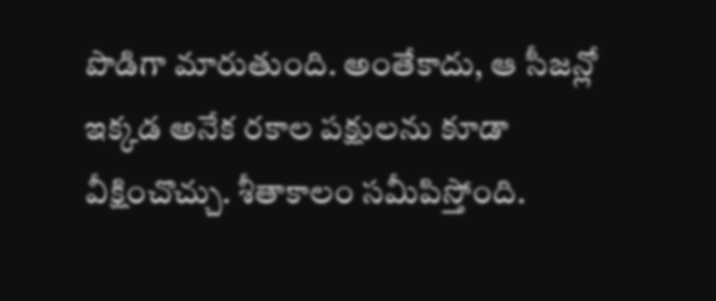పొడిగా మారుతుంది. అంతేకాదు, ఆ సీజన్లో ఇక్కడ అనేక రకాల పక్షులను కూడా వీక్షించొచ్చు. శీతాకాలం సమీపిస్తోంది.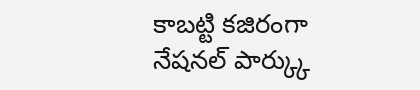కాబట్టి కజిరంగా నేషనల్ పార్క్కు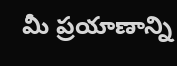మీ ప్రయాణాన్ని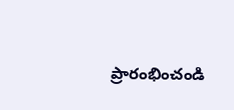ప్రారంభించండి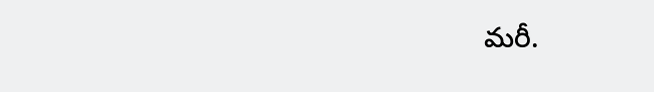మరీ.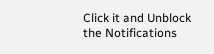Click it and Unblock the Notifications